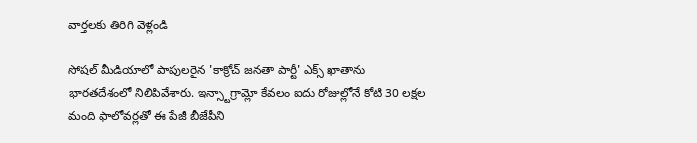వార్తలకు తిరిగి వెళ్లండి

సోషల్ మీడియాలో పాపులరైన 'కాక్రోచ్ జనతా పార్టీ' ఎక్స్ ఖాతాను భారతదేశంలో నిలిపివేశారు. ఇన్స్టాగ్రామ్లో కేవలం ఐదు రోజుల్లోనే కోటి 30 లక్షల మంది ఫాలోవర్లతో ఈ పేజీ బీజేపీని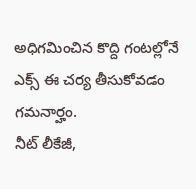అధిగమించిన కొద్ది గంటల్లోనే ఎక్స్ ఈ చర్య తీసుకోవడం గమనార్హం.
నీట్ లీకేజీ,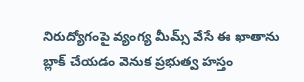నిరుద్యోగంపై వ్యంగ్య మీమ్స్ వేసే ఈ ఖాతాను బ్లాక్ చేయడం వెనుక ప్రభుత్వ హస్తం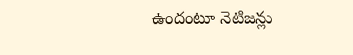ఉందంటూ నెటిజన్లు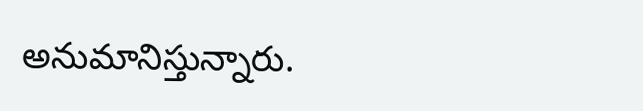అనుమానిస్తున్నారు.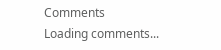Comments
Loading comments...